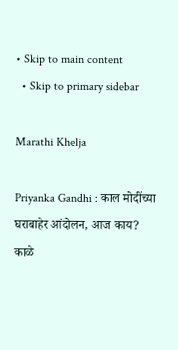• Skip to main content
  • Skip to primary sidebar

Marathi Khelja

Priyanka Gandhi : काल मोदींच्या घराबाहेर आंदोलन, आज काय? काळे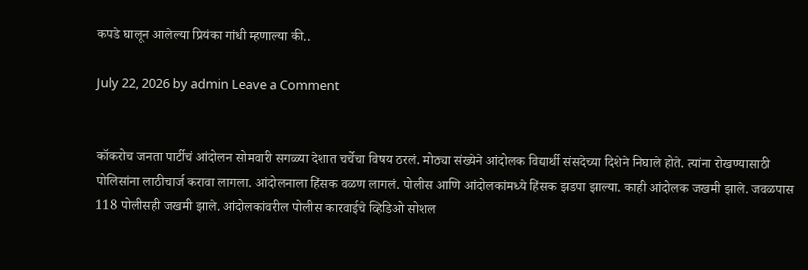कपडे घालून आलेल्या प्रियंका गांधी म्हणाल्या की..

July 22, 2026 by admin Leave a Comment


कॉकरोच जनता पार्टीचं आंदोलन सोमवारी सगळ्या देशात चर्चेचा विषय ठरलं. मोठ्या संख्येने आंदोलक विद्यार्थी संसदेच्या दिशेने निघाले होते. त्यांना रोखण्यासाठी पोलिसांना लाठीचार्ज करावा लागला. आंदोलनाला हिंसक वळण लागलं. पोलीस आणि आंदोलकांमध्ये हिंसक झडपा झाल्या. काही आंदोलक जखमी झाले. जवळपास 118 पोलीसही जखमी झाले. आंदोलकांवरील पोलीस कारवाईचे व्हिडिओ सोशल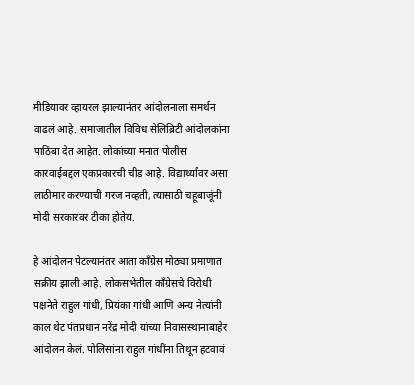मीडियावर व्हायरल झाल्यानंतर आंदोलनाला समर्थन वाढलं आहे. समाजातील विविध सेलिब्रिटी आंदोलकांना पाठिंबा देत आहेत. लोकांच्या मनात पोलीस कारवाईबद्दल एकप्रकारची चीड आहे. विद्यार्थ्यांवर असा लाठीमार करण्याची गरज नव्हती, त्यासाठी चहूबाजूंनी मोदी सरकारवर टीका होतेय.

हे आंदोलन पेटल्यानंतर आता काँग्रेस मोठ्या प्रमाणात सक्रीय झाली आहे. लोकसभेतील काँग्रेसचे विरोधी पक्षनेते राहुल गांधी, प्रियंका गांधी आणि अन्य नेत्यांनी काल थेट पंतप्रधान नरेंद्र मोदी यांच्या निवासस्थानाबाहेर आंदोलन केलं. पोलिसांना राहुल गांधींना तिथून हटवावं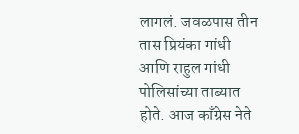लागलं. जवळपास तीन तास प्रियंका गांधी आणि राहुल गांधी पोलिसांच्या ताब्यात होते. आज काँग्रेस नेते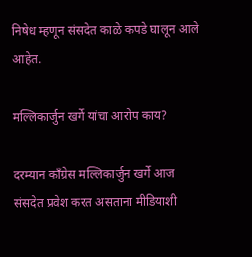निषेध म्हणून संसदेत काळे कपडे घालून आले आहेत.

मल्लिकार्जुन खर्गे यांचा आरोप काय?

दरम्यान काँग्रेस मल्लिकार्जुन खर्गे आज संसदेत प्रवेश करत असताना मीडियाशी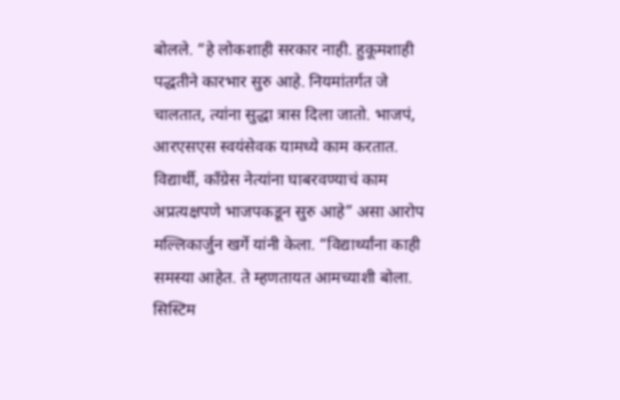बोलले. “हे लोकशाही सरकार नाही. हुकूमशाही पद्धतीने कारभार सुरु आहे. नियमांतर्गत जे चालतात, त्यांना सुद्धा त्रास दिला जातो. भाजपं, आरएसएस स्वयंसेवक यामध्ये काम करतात. विद्यार्थी, काँग्रेस नेत्यांना घाबरवण्याचं काम अप्रत्यक्षपणे भाजपकडून सुरु आहे” असा आरोप मल्लिकार्जुन खर्गे यांनी केला. “विद्यार्थ्यांना काही समस्या आहेत. ते म्हणतायत आमच्याशी बोला. सिस्टिम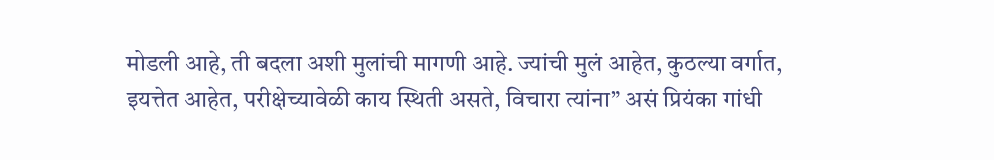मोडली आहे, ती बदला अशी मुलांची मागणी आहे. ज्यांची मुलं आहेत, कुठल्या वर्गात, इयत्तेत आहेत, परीक्षेच्यावेळी काय स्थिती असते, विचारा त्यांना” असं प्रियंका गांधी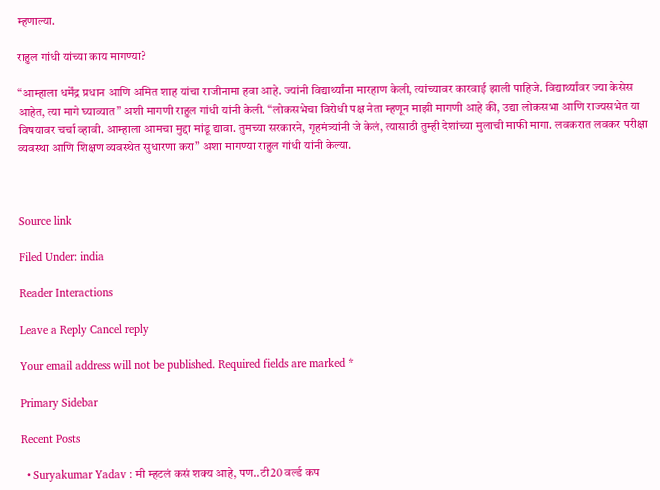म्हणाल्या.

राहुल गांधी यांच्या काय मागण्या?

“आम्हाला धर्मेंद्र प्रधान आणि अमित शाह यांचा राजीनामा हवा आहे. ज्यांनी विद्यार्थ्यांना मारहाण केली, त्यांच्यावर कारवाई झाली पाहिजे. विद्यार्थ्यांवर ज्या केसेस आहेत, त्या मागे घ्याव्यात” अशी मागणी राहुल गांधी यांनी केली. “लोकसभेचा विरोधी पक्ष नेता म्हणून माझी मागणी आहे की, उद्या लोकसभा आणि राज्यसभेत या विषयावर चर्चा व्हावी. आम्हाला आमचा मुद्दा मांडू द्यावा. तुमच्या सरकारने, गृहमंत्र्यांनी जे केलं, त्यासाठी तुम्ही देशांच्या मुलाची माफी मागा. लवकरात लवकर परीक्षा व्यवस्था आणि शिक्षण व्यवस्थेत सुधारणा करा” अशा मागण्या राहुल गांधी यांनी केल्या.



Source link

Filed Under: india

Reader Interactions

Leave a Reply Cancel reply

Your email address will not be published. Required fields are marked *

Primary Sidebar

Recent Posts

  • Suryakumar Yadav : मी म्हटलं कसं शक्य आहे, पण..टी20 वर्ल्ड कप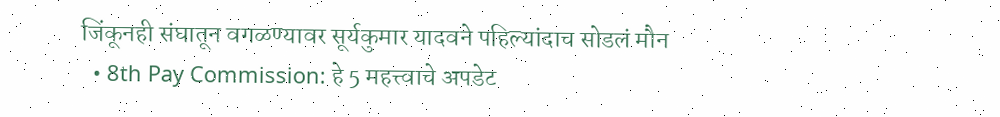जिंकूनही संघातून वगळण्यावर सूर्यकुमार यादवने पहिल्यांदाच सोडलं मौन
  • 8th Pay Commission: हे 5 महत्त्वाचे अपडेट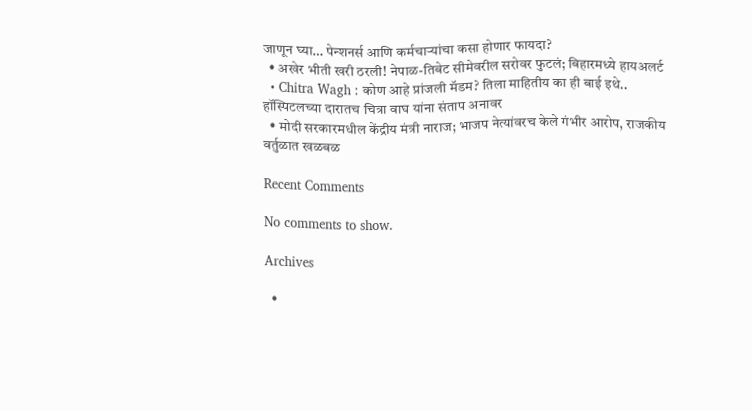जाणून घ्या… पेन्शनर्स आणि कर्मचाऱ्यांचा कसा होणार फायदा?
  • अखेर भीती खरी ठरली! नेपाळ-तिबेट सीमेवरील सरोवर फुटलं; बिहारमध्ये हायअलर्ट
  • Chitra Wagh : कोण आहे प्रांजली मॅडम? तिला माहितीय का ही बाई इथे.. हॉस्पिटलच्या दारातच चित्रा वाघ यांना संताप अनावर
  • मोदी सरकारमधील केंद्रीय मंत्री नाराज; भाजप नेत्यांवरच केले गंभीर आरोप, राजकीय वर्तुळात खळबळ

Recent Comments

No comments to show.

Archives

  •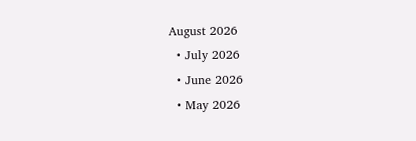August 2026
  • July 2026
  • June 2026
  • May 2026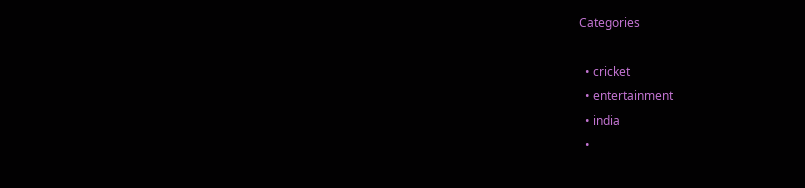Categories

  • cricket
  • entertainment
  • india
  •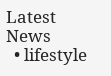Latest News
  • lifestyle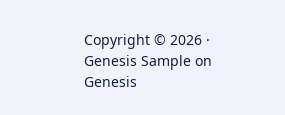Copyright © 2026 · Genesis Sample on Genesis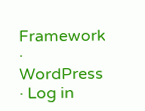Framework · WordPress · Log in